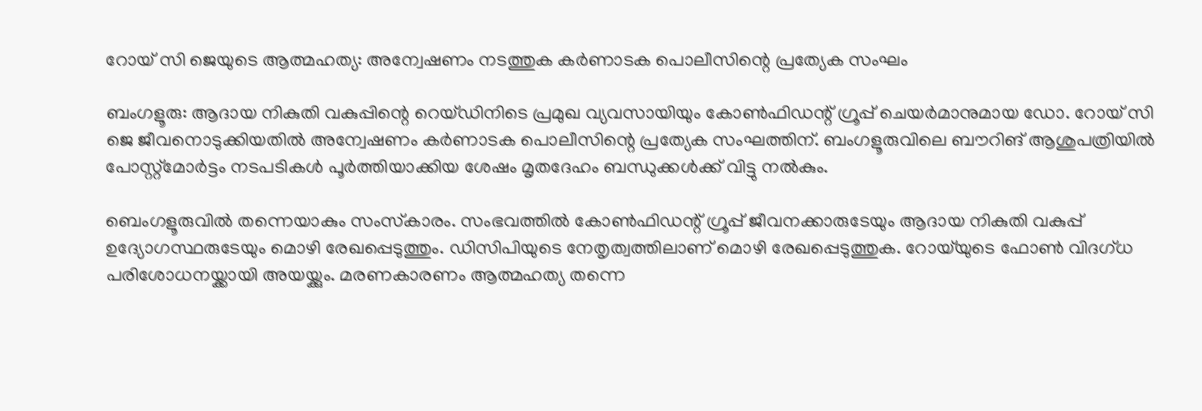റോയ് സി ജെയുടെ ആത്മഹത്യ: അന്വേഷണം നടത്തുക കർണാടക പൊലീസിന്റെ പ്രത്യേക സംഘം

ബംഗളൂരു: ആദായ നികുതി വകുപ്പിന്റെ റെയ്ഡിനിടെ പ്രമുഖ വ്യവസായിയും കോൺഫിഡന്റ് ഗ്രൂപ്പ് ചെയർമാനുമായ ഡോ. റോയ് സി ജെ ജീവനൊടുക്കിയതിൽ അന്വേഷണം കർണാടക പൊലീസിന്റെ പ്രത്യേക സംഘത്തിന്. ബംഗളൂരുവിലെ ബൗറിങ് ആശുപത്രിയിൽ പോസ്റ്റ്‌മോർട്ടം നടപടികൾ പൂർത്തിയാക്കിയ ശേഷം മൃതദേഹം ബന്ധുക്കൾക്ക് വിട്ടു നൽകും.

ബെംഗളൂരുവിൽ തന്നെയാകും സംസ്‌കാരം. സംഭവത്തിൽ കോൺഫിഡന്റ് ഗ്രൂപ്പ് ജീവനക്കാരുടേയും ആദായ നികുതി വകുപ്പ് ഉദ്യോഗസ്ഥരുടേയും മൊഴി രേഖപ്പെടുത്തും. ഡിസിപിയുടെ നേതൃത്വത്തിലാണ് മൊഴി രേഖപ്പെടുത്തുക. റോയ്‌യുടെ ഫോൺ വിദഗ്ധ പരിശോധനയ്ക്കായി അയയ്ക്കും. മരണകാരണം ആത്മഹത്യ തന്നെ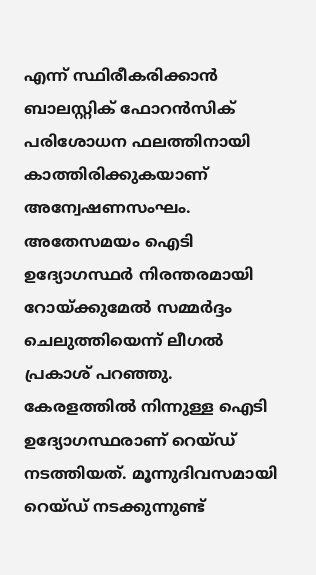എന്ന് സ്ഥിരീകരിക്കാൻ ബാലസ്റ്റിക് ഫോറൻസിക് പരിശോധന ഫലത്തിനായി കാത്തിരിക്കുകയാണ് അന്വേഷണസംഘം. അതേസമയം ഐടി ഉദ്യോഗസ്ഥർ നിരന്തരമായി റോയ്ക്കുമേൽ സമ്മർദ്ദം ചെലുത്തിയെന്ന് ലീഗൽ പ്രകാശ് പറഞ്ഞു. കേരളത്തിൽ നിന്നുള്ള ഐടി ഉദ്യോഗസ്ഥരാണ് റെയ്ഡ് നടത്തിയത്. മൂന്നുദിവസമായി റെയ്ഡ് നടക്കുന്നുണ്ട്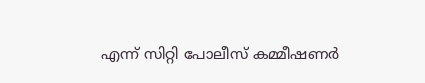എന്ന് സിറ്റി പോലീസ് കമ്മീഷണർ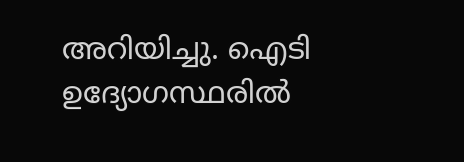അറിയിച്ചു. ഐടി ഉദ്യോഗസ്ഥരിൽ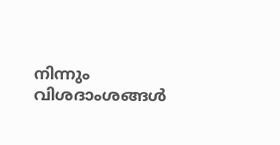നിന്നും വിശദാംശങ്ങൾ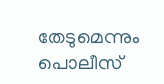തേടുമെന്നും പൊലീസ്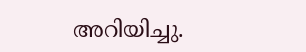അറിയിച്ചു.